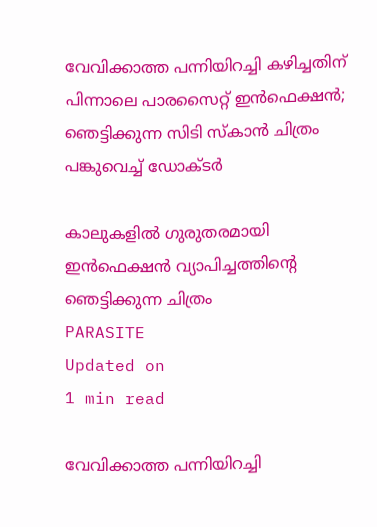വേവിക്കാത്ത പന്നിയിറച്ചി കഴിച്ചതിന് പിന്നാലെ പാരസൈറ്റ് ഇന്‍ഫെക്ഷന്‍; ഞെട്ടിക്കുന്ന സിടി സ്കാൻ ചിത്രം പങ്കുവെച്ച് ഡോക്ടർ

കാലുകളിൽ ഗുരുതരമായി ഇൻഫെക്ഷൻ വ്യാപിച്ചത്തിന്റെ ഞെട്ടിക്കുന്ന ചിത്രം
PARASITE
Updated on
1 min read

വേവിക്കാത്ത പന്നിയിറച്ചി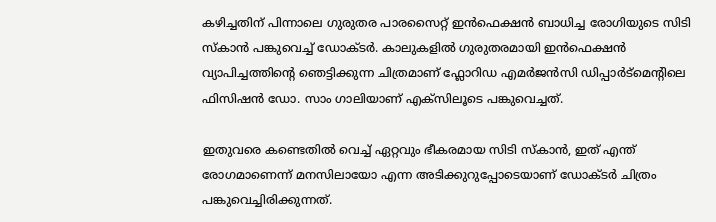കഴിച്ചതിന് പിന്നാലെ ഗുരുതര പാരസൈറ്റ് ഇൻഫെക്ഷൻ ബാധിച്ച രോഗിയുടെ സിടി സ്കാൻ പങ്കുവെച്ച് ഡോക്ടർ. കാലുകളിൽ ഗുരുതരമായി ഇൻഫെക്ഷൻ വ്യാപിച്ചത്തിന്റെ ഞെട്ടിക്കുന്ന ചിത്രമാണ് ഫ്ലോറി‍ഡ‍ എമർജൻസി ഡിപ്പാർട്മെന്റിലെ ഫിസിഷൻ ഡോ. സാം ഗാലിയാണ് എക്സിലൂടെ പങ്കുവെച്ചത്.

ഇതുവരെ കണ്ടെതിൽ വെച്ച് ഏറ്റവും ഭീകരമായ സിടി സ്കാൻ, ഇത് എന്ത് രോഗമാണെന്ന് മനസിലായോ എന്ന അടിക്കുറുപ്പോടെയാണ് ഡോക്ടർ ചിത്രം പങ്കുവെച്ചിരിക്കുന്നത്.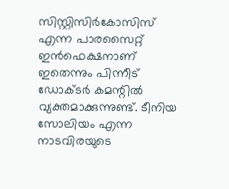സിസ്റ്റിസിർകോസിസ് എന്ന പാരസൈറ്റ് ഇൻഫെക്ഷനാണ് ഇതെന്നും പിന്നീട് ഡോക്ടർ കമന്റിൽ വ്യക്തമാക്കുന്നുണ്ട്. ടീനിയ സോലിയം എന്ന നാടവിരയുടെ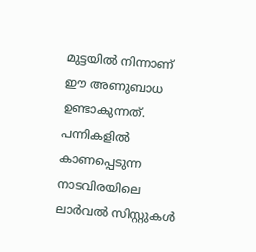മുട്ടയിൽ നിന്നാണ് ഈ അണുബാധ ഉണ്ടാകുന്നത്. പന്നികളിൽ കാണപ്പെടുന്ന നാടവിരയിലെ ലാർവൽ സിസ്റ്റുകൾ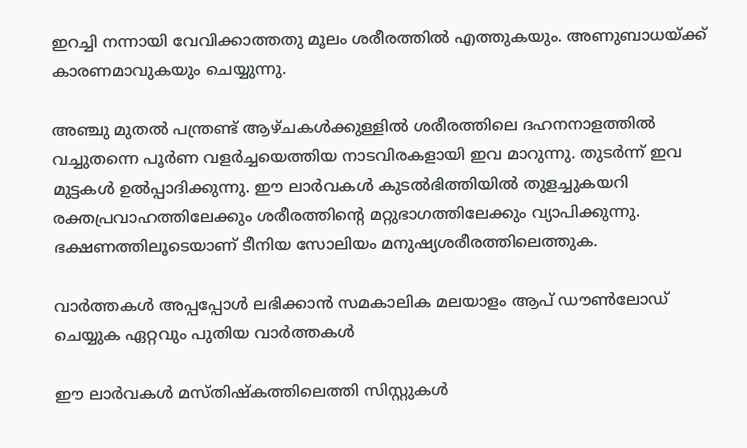ഇറച്ചി നന്നായി വേവിക്കാത്തതു മൂലം ശരീരത്തിൽ എത്തുകയും. അണുബാധയ്ക്ക് കാരണമാവുകയും ചെയ്യുന്നു.

അഞ്ചു മുതൽ പന്ത്രണ്ട് ആഴ്ചകൾക്കുള്ളിൽ ശരീരത്തിലെ ദഹനനാളത്തിൽ വച്ചുതന്നെ പൂർണ വളർച്ചയെത്തിയ നാടവിരകളായി ഇവ മാറുന്നു. തുടർന്ന് ഇവ മുട്ടകൾ ഉൽപ്പാദിക്കുന്നു. ഈ ലാർവകൾ കുടൽഭിത്തിയിൽ തുളച്ചുകയറി രക്തപ്രവാഹത്തിലേക്കും ശരീരത്തിന്റെ മറ്റുഭാഗത്തിലേക്കും വ്യാപിക്കുന്നു. ഭക്ഷണത്തിലൂടെയാണ് ടീനിയ സോലിയം മനുഷ്യശരീരത്തിലെത്തുക.

വാര്‍ത്തകള്‍ അപ്പപ്പോള്‍ ലഭിക്കാന്‍ സമകാലിക മലയാളം ആപ് ഡൗണ്‍ലോഡ് ചെയ്യുക ഏറ്റവും പുതിയ വാര്‍ത്തകള്‍

ഈ ലാർവകൾ മസ്തിഷ്കത്തിലെത്തി സിസ്റ്റുകൾ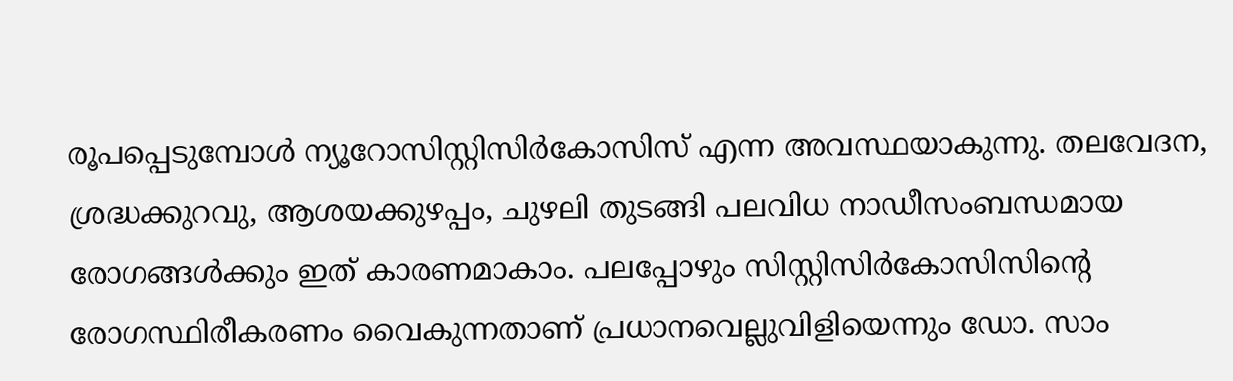രൂപപ്പെടുമ്പോൾ ന്യൂറോസിസ്റ്റിസിർകോസിസ് എന്ന അവസ്ഥയാകുന്നു. തലവേദന, ശ്രദ്ധക്കുറവു, ആശയക്കുഴപ്പം, ചുഴലി തുടങ്ങി പലവിധ നാഡീസംബന്ധമായ രോഗങ്ങൾക്കും ഇത് കാരണമാകാം. പലപ്പോഴും സിസ്റ്റിസിർകോസിസിന്റെ രോഗസ്ഥിരീകരണം വൈകുന്നതാണ് പ്രധാനവെല്ലുവിളിയെന്നും ഡോ. സാം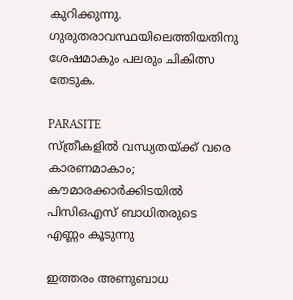കുറിക്കുന്നു. ഗുരുതരാവസ്ഥയിലെത്തിയതിനു ശേഷമാകും പലരും ചികിത്സ തേടുക.

PARASITE
സ്ത്രീകളിൽ വന്ധ്യതയ്ക്ക് വരെ കാരണമാകാം; കൗമാരക്കാർക്കിടയിൽ പിസിഒഎസ് ബാധിതരുടെ എണ്ണം കൂടുന്നു

ഇത്തരം അണുബാധ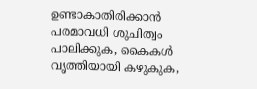ഉണ്ടാകാതിരിക്കാൻ പരമാവധി ശുചിത്വം പാലിക്കുക, കൈകൾ വൃത്തിയായി കഴുകുക,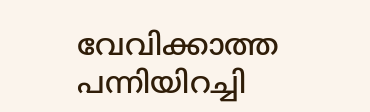വേവിക്കാത്ത പന്നിയിറച്ചി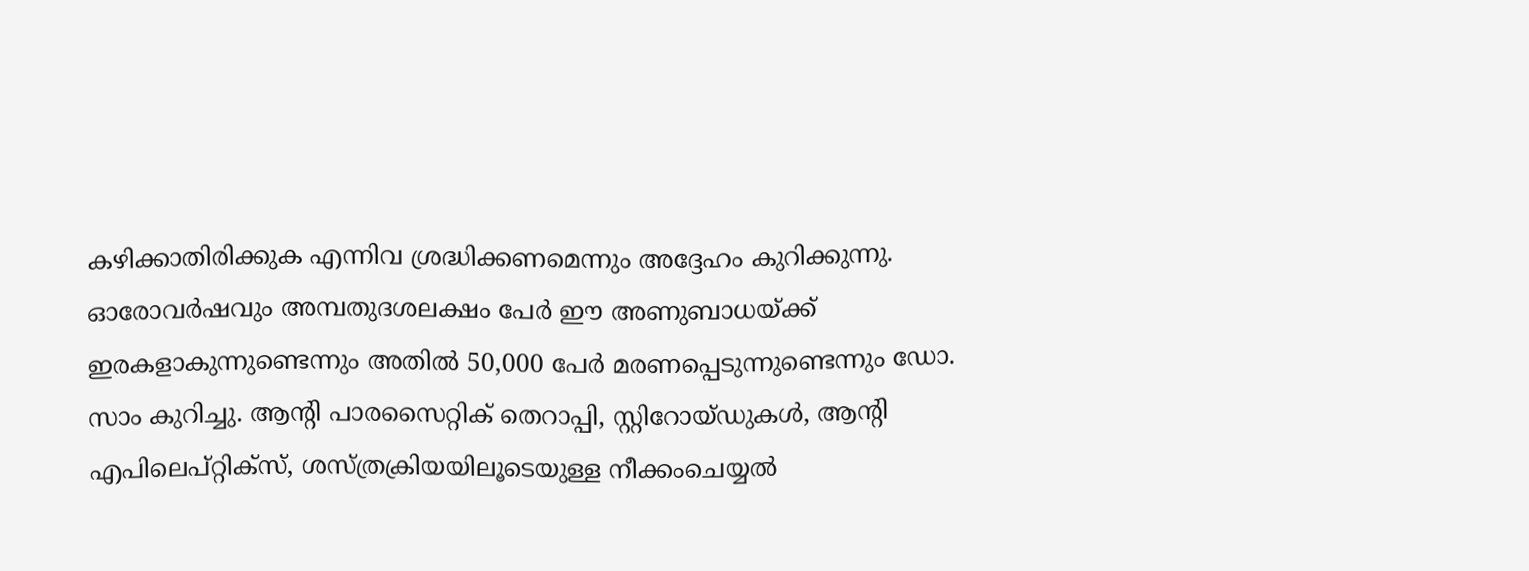കഴിക്കാതിരിക്കുക എന്നിവ ശ്രദ്ധിക്കണമെന്നും അദ്ദേഹം കുറിക്കുന്നു. ഓരോവർഷവും അമ്പതുദശലക്ഷം പേർ ഈ അണുബാധയ്ക്ക് ഇരകളാകുന്നുണ്ടെന്നും അതിൽ 50,000 പേർ മരണപ്പെടുന്നുണ്ടെന്നും ഡോ. സാം കുറിച്ചു. ആന്റി പാരസൈറ്റിക് തെറാപ്പി, സ്റ്റിറോയ്ഡുകൾ, ആന്റി എപിലെപ്റ്റിക്സ്, ശസ്ത്രക്രിയയിലൂടെയുള്ള നീക്കംചെയ്യൽ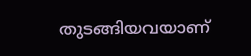തുടങ്ങിയവയാണ്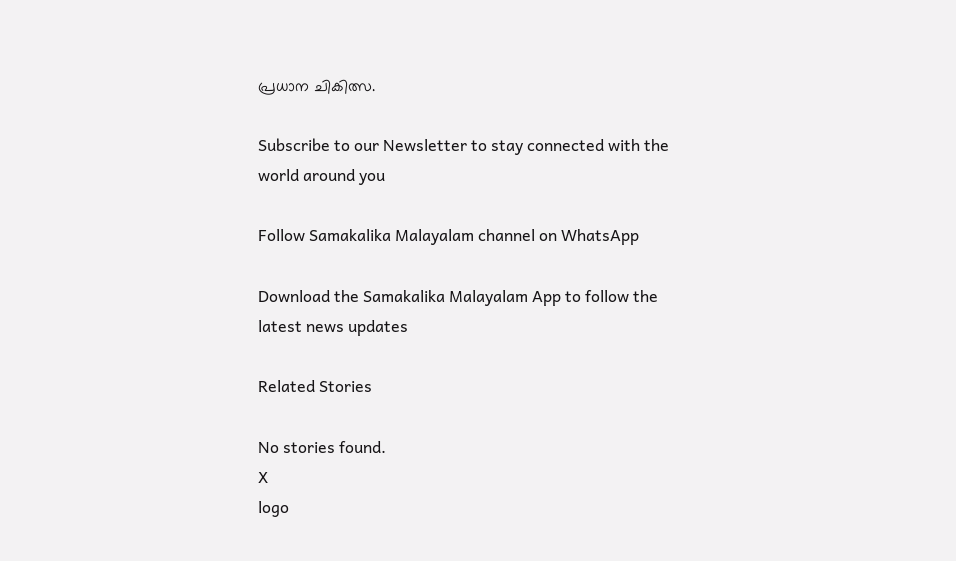പ്രധാന ചികിത്സ.

Subscribe to our Newsletter to stay connected with the world around you

Follow Samakalika Malayalam channel on WhatsApp

Download the Samakalika Malayalam App to follow the latest news updates

Related Stories

No stories found.
X
logo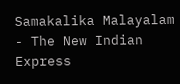Samakalika Malayalam - The New Indian Express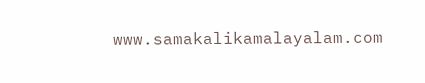www.samakalikamalayalam.com